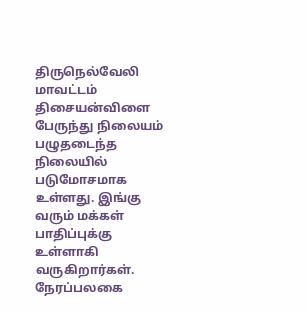திருநெல்வேலி மாவட்டம் திசையன்விளை பேருந்து நிலையம் பழுதடைந்த நிலையில் படுமோசமாக உள்ளது. இங்கு வரும் மக்கள் பாதிப்புக்கு உள்ளாகி வருகிறார்கள். நேரப்பலகை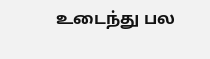உடைந்து பல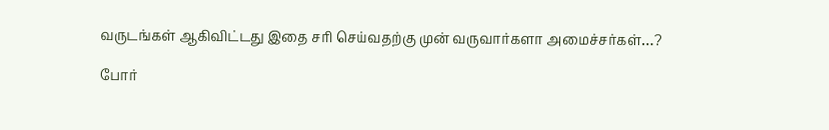வருடங்கள் ஆகிவிட்டது இதை சரி செய்வதற்கு முன் வருவார்களா அமைச்சர்கள்…?

போர்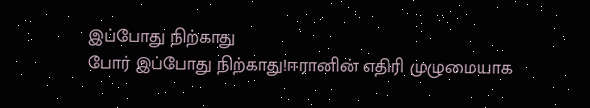இப்போது நிற்காது
போர் இப்போது நிற்காது!ஈரானின் எதிரி முழுமையாக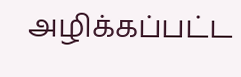அழிக்கப்பட்ட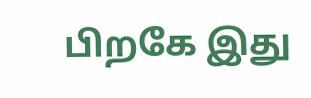பிறகே இது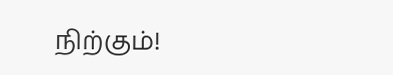நிற்கும்!